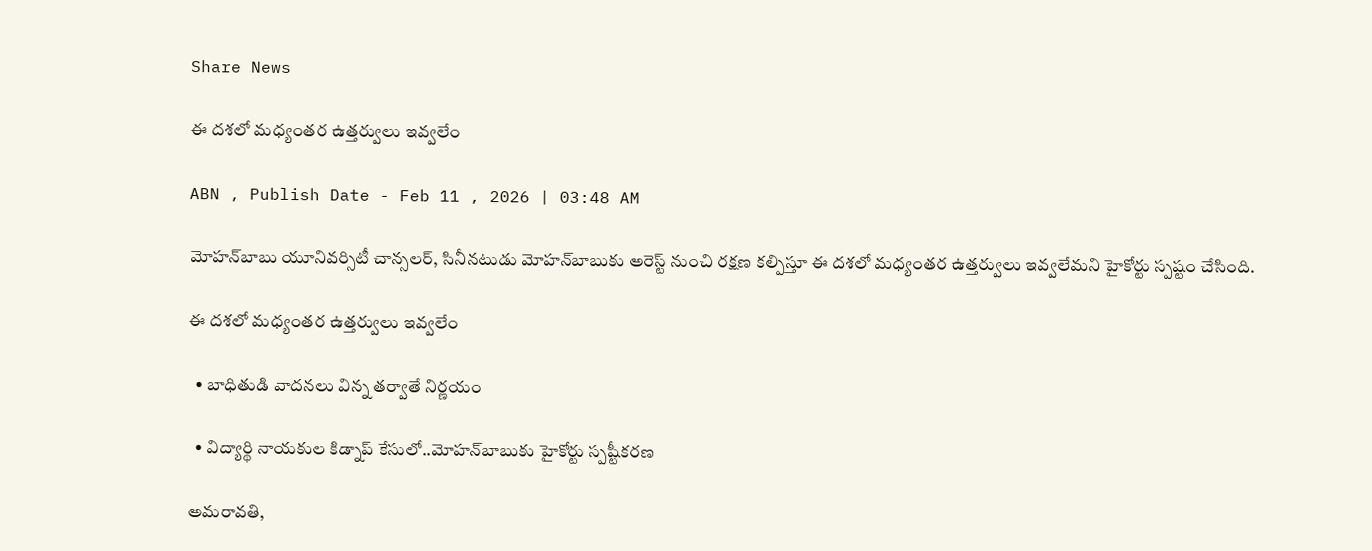Share News

ఈ దశలో మధ్యంతర ఉత్తర్వులు ఇవ్వలేం

ABN , Publish Date - Feb 11 , 2026 | 03:48 AM

మోహన్‌బాబు యూనివర్సిటీ చాన్సలర్‌, సినీనటుడు మోహన్‌బాబుకు అరెస్ట్‌ నుంచి రక్షణ కల్పిస్తూ ఈ దశలో మధ్యంతర ఉత్తర్వులు ఇవ్వలేమని హైకోర్టు స్పష్టం చేసింది.

ఈ దశలో మధ్యంతర ఉత్తర్వులు ఇవ్వలేం

  • బాధితుడి వాదనలు విన్న తర్వాతే నిర్ణయం

  • విద్యార్థి నాయకుల కిడ్నాప్‌ కేసులో..మోహన్‌బాబుకు హైకోర్టు స్పష్టీకరణ

అమరావతి,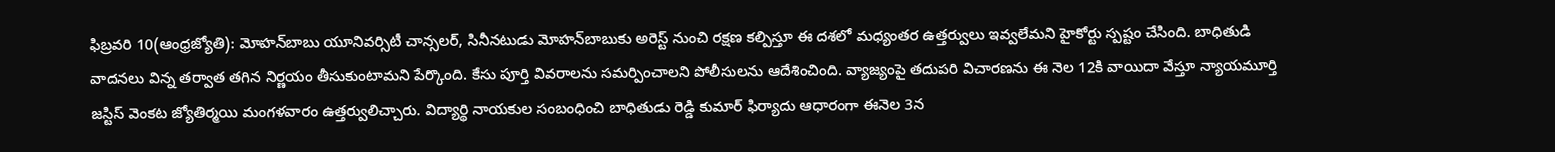ఫిబ్రవరి 10(ఆంధ్రజ్యోతి): మోహన్‌బాబు యూనివర్సిటీ చాన్సలర్‌, సినీనటుడు మోహన్‌బాబుకు అరెస్ట్‌ నుంచి రక్షణ కల్పిస్తూ ఈ దశలో మధ్యంతర ఉత్తర్వులు ఇవ్వలేమని హైకోర్టు స్పష్టం చేసింది. బాధితుడి వాదనలు విన్న తర్వాత తగిన నిర్ణయం తీసుకుంటామని పేర్కొంది. కేసు పూర్తి వివరాలను సమర్పించాలని పోలీసులను ఆదేశించింది. వ్యాజ్యంపై తదుపరి విచారణను ఈ నెల 12కి వాయిదా వేస్తూ న్యాయమూర్తి జస్టిస్‌ వెంకట జ్యోతిర్మయి మంగళవారం ఉత్తర్వులిచ్చారు. విద్యార్థి నాయకుల సంబంధించి బాధితుడు రెడ్డి కుమార్‌ ఫిర్యాదు ఆధారంగా ఈనెల 3న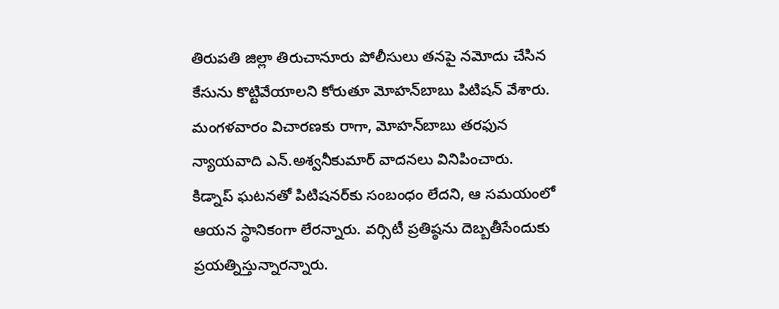తిరుపతి జిల్లా తిరుచానూరు పోలీసులు తనపై నమోదు చేసిన కేసును కొట్టివేయాలని కోరుతూ మోహన్‌బాబు పిటిషన్‌ వేశారు. మంగళవారం విచారణకు రాగా, మోహన్‌బాబు తరఫున న్యాయవాది ఎన్‌.అశ్వనీకుమార్‌ వాదనలు వినిపించారు. కిడ్నాప్‌ ఘటనతో పిటిషనర్‌కు సంబంధం లేదని, ఆ సమయంలో ఆయన స్థానికంగా లేరన్నారు. వర్సిటీ ప్రతిష్ఠను దెబ్బతీసేందుకు ప్రయత్నిస్తున్నారన్నారు.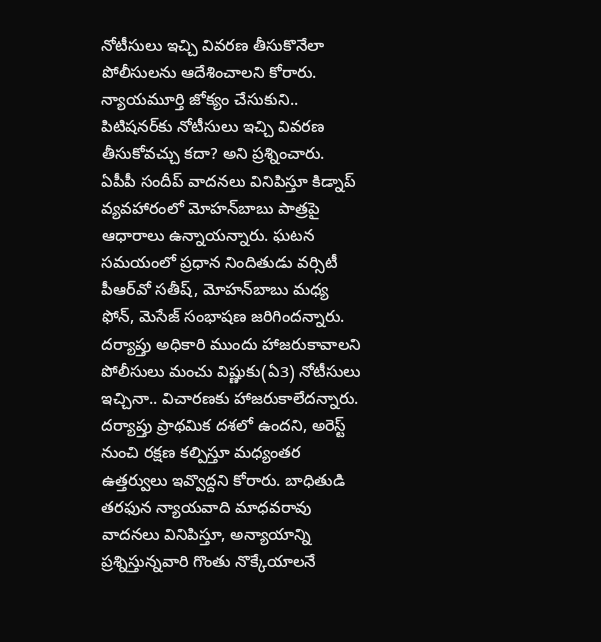నోటీసులు ఇచ్చి వివరణ తీసుకొనేలా పోలీసులను ఆదేశించాలని కోరారు. న్యాయమూర్తి జోక్యం చేసుకుని.. పిటిషనర్‌కు నోటీసులు ఇచ్చి వివరణ తీసుకోవచ్చు కదా? అని ప్రశ్నించారు. ఏపీపీ సందీప్‌ వాదనలు వినిపిస్తూ కిడ్నాప్‌ వ్యవహారంలో మోహన్‌బాబు పాత్రపై ఆధారాలు ఉన్నాయన్నారు. ఘటన సమయంలో ప్రధాన నిందితుడు వర్సిటీ పీఆర్‌వో సతీష్‌, మోహన్‌బాబు మధ్య ఫోన్‌, మెసేజ్‌ సంభాషణ జరిగిందన్నారు. దర్యాప్తు అధికారి ముందు హాజరుకావాలని పోలీసులు మంచు విష్ణుకు(ఏ3) నోటీసులు ఇచ్చినా.. విచారణకు హాజరుకాలేదన్నారు. దర్యాప్తు ప్రాథమిక దశలో ఉందని, అరెస్ట్‌ నుంచి రక్షణ కల్పిస్తూ మధ్యంతర ఉత్తర్వులు ఇవ్వొద్దని కోరారు. బాధితుడి తరఫున న్యాయవాది మాధవరావు వాదనలు వినిపిస్తూ, అన్యాయాన్ని ప్రశ్నిస్తున్నవారి గొంతు నొక్కేయాలనే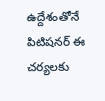ఉద్దేశంతోనే పిటిషనర్‌ ఈ చర్యలకు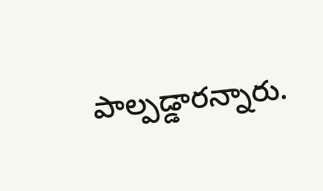పాల్పడ్డారన్నారు.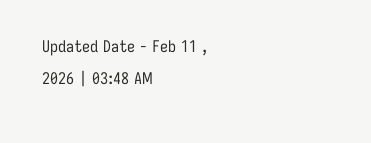Updated Date - Feb 11 , 2026 | 03:48 AM